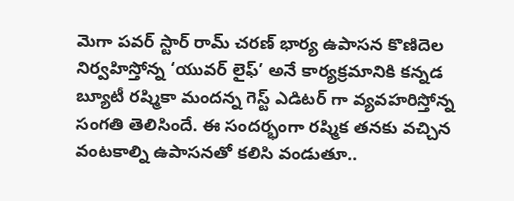మెగా పవర్ స్టార్ రామ్ చరణ్ భార్య ఉపాసన కొణిదెల నిర్వహిస్తోన్న ‘యువర్ లైఫ్’ అనే కార్యక్రమానికి కన్నడ బ్యూటీ రష్మికా మందన్న గెస్ట్ ఎడిటర్ గా వ్యవహరిస్తోన్న సంగతి తెలిసిందే. ఈ సందర్భంగా రష్మిక తనకు వచ్చిన వంటకాల్ని ఉపాసనతో కలిసి వండుతూ..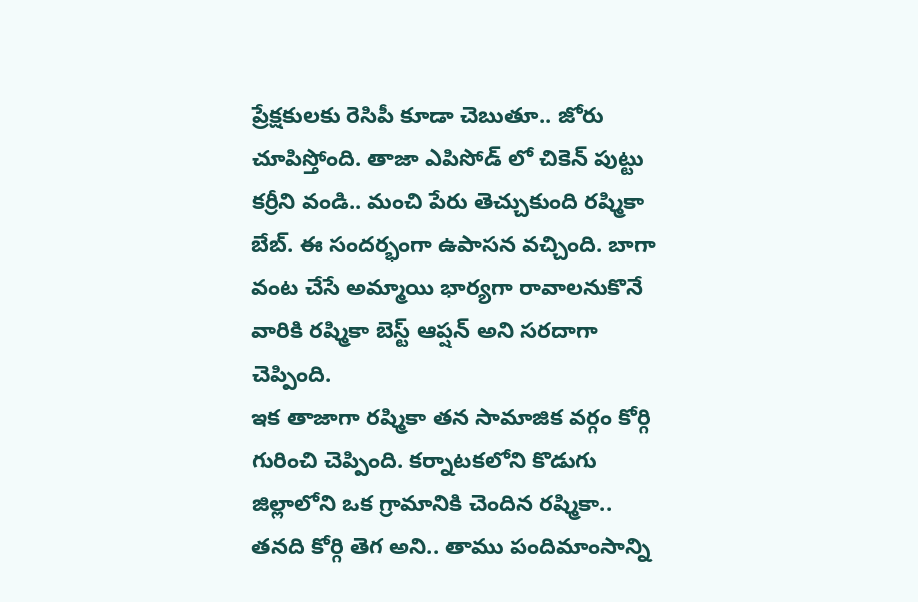ప్రేక్షకులకు రెసిపీ కూడా చెబుతూ.. జోరు చూపిస్తోంది. తాజా ఎపిసోడ్ లో చికెన్ పుట్టు కర్రీని వండి.. మంచి పేరు తెచ్చుకుంది రష్మికా బేబ్. ఈ సందర్భంగా ఉపాసన వచ్చింది. బాగా వంట చేసే అమ్మాయి భార్యగా రావాలనుకొనే వారికి రష్మికా బెస్ట్ ఆప్షన్ అని సరదాగా చెప్పింది.
ఇక తాజాగా రష్మికా తన సామాజిక వర్గం కోర్గి గురించి చెప్పింది. కర్నాటకలోని కొడుగు జిల్లాలోని ఒక గ్రామానికి చెందిన రష్మికా.. తనది కోర్గి తెగ అని.. తాము పందిమాంసాన్ని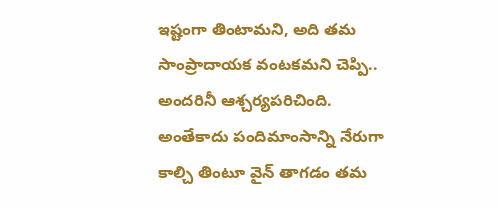ఇష్టంగా తింటామని, అది తమ సాంప్రాదాయక వంటకమని చెప్పి.. అందరినీ ఆశ్చర్యపరిచింది. అంతేకాదు పందిమాంసాన్ని నేరుగా కాల్చి తింటూ వైన్ తాగడం తమ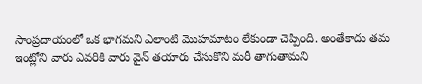సాంప్రదాయంలో ఒక భాగమని ఎలాంటి మొహమాటం లేకుండా చెప్పింది. అంతేకాదు తమ ఇంట్లోని వారు ఎవరికి వారు వైన్ తయారు చేసుకొని మరీ తాగుతామని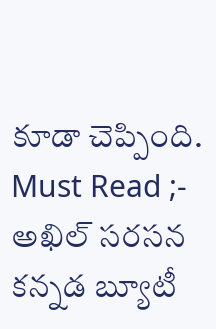కూడా చెప్పింది.
Must Read ;- అఖిల్ సరసన కన్నడ బ్యూటీ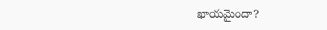ఖాయమైందా?